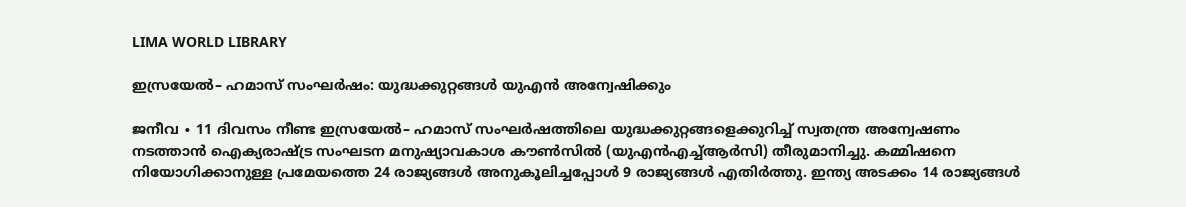LIMA WORLD LIBRARY

ഇസ്രയേൽ– ഹമാസ് സംഘർഷം: യുദ്ധക്കുറ്റങ്ങൾ യുഎൻ അന്വേഷിക്കും

ജനീവ ∙ 11 ദിവസം നീണ്ട ഇസ്രയേൽ– ഹമാസ് സംഘർഷത്തിലെ യുദ്ധക്കുറ്റങ്ങളെക്കുറിച്ച് സ്വതന്ത്ര അന്വേഷണം നടത്താൻ ഐക്യരാഷ്ട്ര സംഘടന മനുഷ്യാവകാശ കൗൺസിൽ (യുഎൻഎച്ച്ആർസി) തീരുമാനിച്ചു. കമ്മിഷനെ നിയോഗിക്കാനുള്ള പ്രമേയത്തെ 24 രാജ്യങ്ങൾ അനുകൂലിച്ചപ്പോൾ 9 രാജ്യങ്ങൾ എതിർത്തു. ഇന്ത്യ അടക്കം 14 രാജ്യങ്ങൾ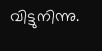വിട്ടുനിന്നു.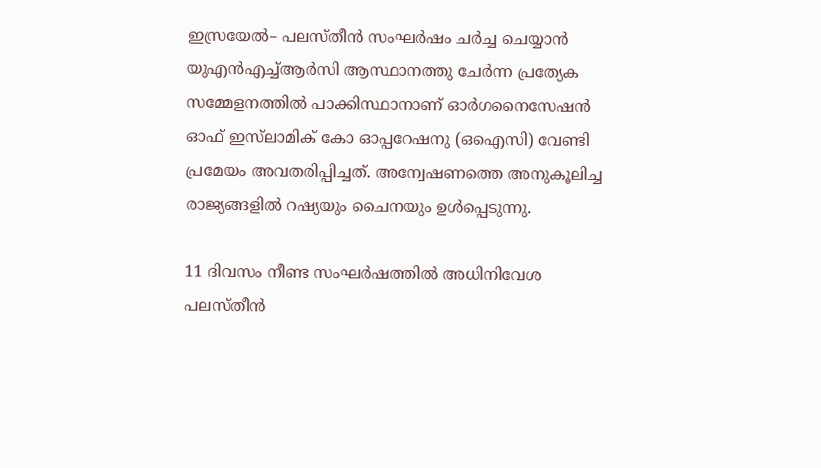ഇസ്രയേൽ– പലസ്തീൻ സംഘർഷം ചർച്ച ചെയ്യാൻ യുഎൻഎച്ച്ആർസി ആസ്ഥാനത്തു ചേർന്ന പ്രത്യേക സമ്മേളനത്തിൽ പാക്കിസ്ഥാനാണ് ഓർഗനൈസേഷൻ ഓഫ് ഇസ്‌ലാമിക് കോ ഓപ്പറേഷനു (ഒഐസി) വേണ്ടി പ്രമേയം അവതരിപ്പിച്ചത്. അന്വേഷണത്തെ അനുകൂലിച്ച രാജ്യങ്ങളിൽ റഷ്യയും ചൈനയും ഉൾപ്പെടുന്നു.

11 ദിവസം നീണ്ട സംഘർഷത്തിൽ അധിനിവേശ പലസ്തീൻ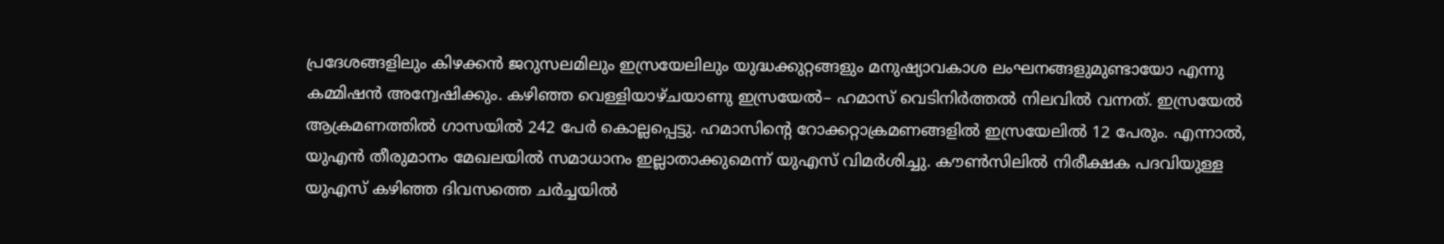പ്രദേശങ്ങളിലും കിഴക്കൻ ജറുസലമിലും ഇസ്രയേലിലും യുദ്ധക്കുറ്റങ്ങളും മനുഷ്യാവകാശ ലംഘനങ്ങളുമുണ്ടായോ എന്നു കമ്മിഷൻ അന്വേഷിക്കും. കഴിഞ്ഞ വെള്ളിയാഴ്ചയാണു ഇസ്രയേൽ– ഹമാസ് വെടിനിർത്തൽ നിലവിൽ വന്നത്. ഇസ്രയേൽ ആക്രമണത്തിൽ ഗാസയിൽ 242 പേർ കൊല്ലപ്പെട്ടു. ഹമാസിന്റെ റോക്കറ്റാക്രമണങ്ങളിൽ ഇസ്രയേലിൽ 12 പേരും. എന്നാൽ, യുഎൻ തീരുമാനം മേഖലയിൽ സമാധാനം ഇല്ലാതാക്കുമെന്ന് യുഎസ് വിമർശിച്ചു. കൗൺസിലിൽ നിരീക്ഷക പദവിയുള്ള യുഎസ് കഴിഞ്ഞ ദിവസത്തെ ചർച്ചയിൽ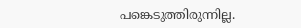പങ്കെടുത്തിരുന്നില്ല.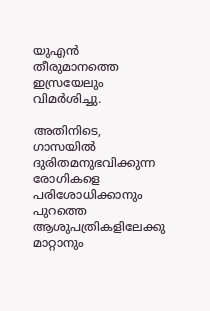യുഎൻ തീരുമാനത്തെ ഇസ്രയേലും വിമർശിച്ചു.

അതിനിടെ, ഗാസയിൽ ദുരിതമനുഭവിക്കുന്ന രോഗികളെ പരിശോധിക്കാനും പുറത്തെ ആശുപത്രികളിലേക്കു മാറ്റാനും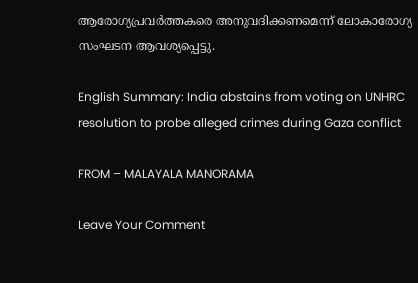ആരോഗ്യപ്രവർത്തകരെ അനുവദിക്കണമെന്ന് ലോകാരോഗ്യ സംഘടന ആവശ്യപ്പെട്ടു.

English Summary: India abstains from voting on UNHRC resolution to probe alleged crimes during Gaza conflict

FROM – MALAYALA MANORAMA

Leave Your Comment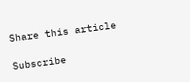Share this article

Subscribe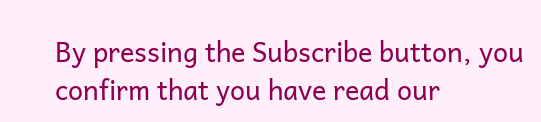By pressing the Subscribe button, you confirm that you have read our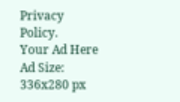Privacy Policy.
Your Ad Here
Ad Size: 336x280 px